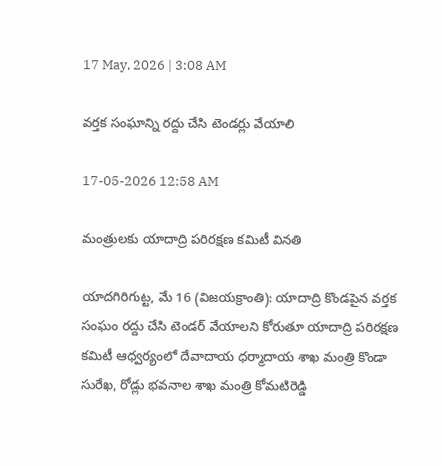17 May, 2026 | 3:08 AM

వర్తక సంఘాన్ని రద్దు చేసి టెండర్లు వేయాలి

17-05-2026 12:58 AM

మంత్రులకు యాదాద్రి పరిరక్షణ కమిటీ వినతి

యాదగిరిగుట్ట, మే 16 (విజయక్రాంతి): యాదాద్రి కొండపైన వర్తక సంఘం రద్దు చేసి టెండర్ వేయాలని కోరుతూ యాదాద్రి పరిరక్షణ కమిటీ ఆధ్వర్యంలో దేవాదాయ ధర్మాదాయ శాఖ మంత్రి కొండా సురేఖ, రోడ్లు భవనాల శాఖ మంత్రి కోమటిరెడ్డి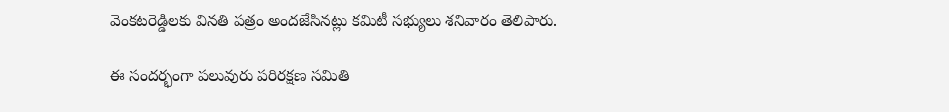వెంకటరెడ్డిలకు వినతి పత్రం అందజేసినట్లు కమిటీ సభ్యులు శనివారం తెలిపారు.

ఈ సందర్భంగా పలువురు పరిరక్షణ సమితి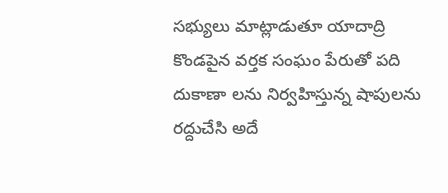సభ్యులు మాట్లాడుతూ యాదాద్రి కొండపైన వర్తక సంఘం పేరుతో పది దుకాణా లను నిర్వహిస్తున్న షాపులను రద్దుచేసి అదే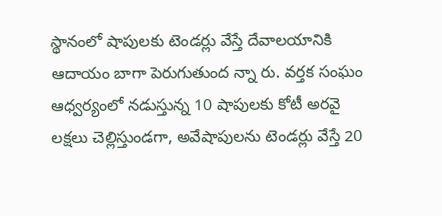స్థానంలో షాపులకు టెండర్లు వేస్తే దేవాలయానికి ఆదాయం బాగా పెరుగుతుంద న్నా రు. వర్తక సంఘం ఆధ్వర్యంలో నడుస్తున్న 10 షాపులకు కోటీ అరవై లక్షలు చెల్లిస్తుండగా, అవేషాపులను టెండర్లు వేస్తే 20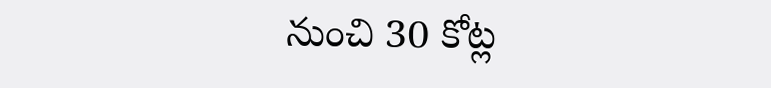నుంచి 30 కోట్ల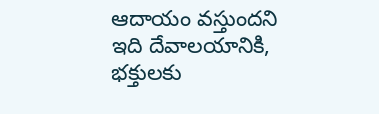ఆదాయం వస్తుందని ఇది దేవాలయానికి, భక్తులకు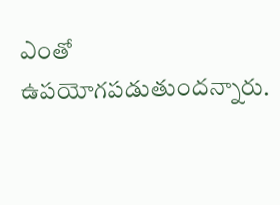ఎంతో ఉపయోగపడుతుందన్నారు.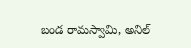బండ రామస్వామి, అనిల్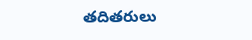తదితరులు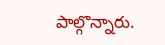పాల్గొన్నారు.